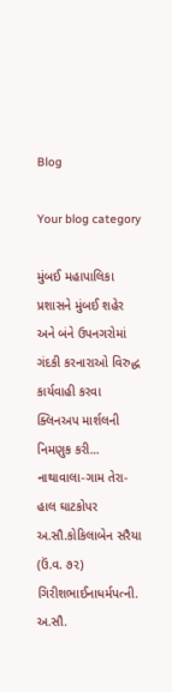Blog

Your blog category

મુંબઈ મહાપાલિકા પ્રશાસને મુંબઈ શહેર અને બંને ઉપનગરોમાં ગંદકી કરનારાઓ વિરુદ્ધ કાર્યવાહી કરવા ક્લિનઅપ માર્શલની નિમણુક કરી...
નાથાવાલા-ગામ તેરા- હાલ ઘાટકોપર અ.સૌ.કોકિલાબેન સરૈયા (ઉં.વ. ૭૨) ગિરીશભાઈનાધર્મપત્ની. અ.સૌ.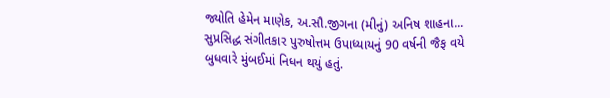જ્યોતિ હેમેન માણેક, અ.સૌ.જીગના (મીનું) અનિષ શાહના...
સુપ્રસિદ્ધ સંગીતકાર પુરુષોત્તમ ઉપાધ્યાયનું 90 વર્ષની જૈફ વયે બુધવારે મુંબઈમાં નિધન થયું હતું.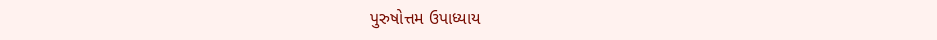પુરુષોત્તમ ઉપાધ્યાય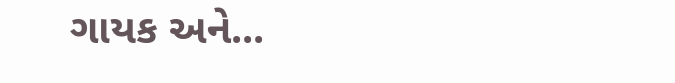ગાયક અને...